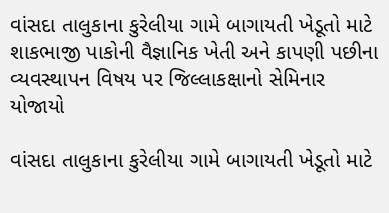વાંસદા તાલુકાના કુરેલીયા ગામે બાગાયતી ખેડૂતો માટે શાકભાજી પાકોની વૈજ્ઞાનિક ખેતી અને કાપણી પછીના વ્યવસ્થાપન વિષય પર જિલ્લાકક્ષાનો સેમિનાર યોજાયો

વાંસદા તાલુકાના કુરેલીયા ગામે બાગાયતી ખેડૂતો માટે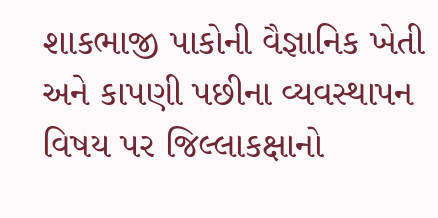શાકભાજી પાકોની વૈજ્ઞાનિક ખેતી અને કાપણી પછીના વ્યવસ્થાપન વિષય પર જિલ્લાકક્ષાનો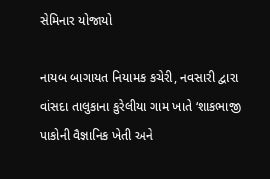સેમિનાર યોજાયો

નાયબ બાગાયત નિયામક કચેરી, નવસારી દ્વારા વાંસદા તાલુકાના કુરેલીયા ગામ ખાતે ‘શાકભાજી પાકોની વૈજ્ઞાનિક ખેતી અને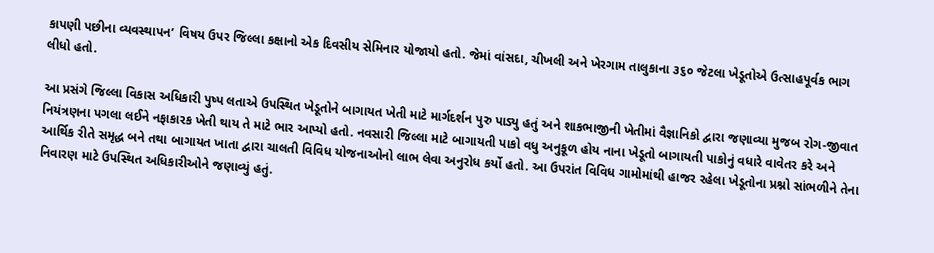કાપણી પછીના વ્યવસ્થાપન’ વિષય ઉપર જિલ્લા કક્ષાનો એક દિવસીય સેમિનાર યોજાયો હતો. જેમાં વાંસદા, ચીખલી અને ખેરગામ તાલુકાના ૩૬૦ જેટલા ખેડૂતોએ ઉત્સાહપૂર્વક ભાગ લીધો હતો.

આ પ્રસંગે જિલ્લા વિકાસ અધિકારી પુષ્પ લતાએ ઉપસ્થિત ખેડૂતોને બાગાયત ખેતી માટે માર્ગદર્શન પુરુ પાડ્યુ હતું અને શાકભાજીની ખેતીમાં વૈજ્ઞાનિકો દ્વારા જણાવ્યા મુજબ રોગ-જીવાત નિયંત્રણના પગલા લઈને નફાકારક ખેતી થાય તે માટે ભાર આપ્યો હતો. નવસારી જિલ્લા માટે બાગાયતી પાકો વધુ અનુકૂળ હોય નાના ખેડૂતો બાગાયતી પાકોનું વધારે વાવેતર કરે અને આર્થિક રીતે સમૃદ્ધ બને તથા બાગાયત ખાતા દ્વારા ચાલતી વિવિધ યોજનાઓનો લાભ લેવા અનુરોધ કર્યો હતો. આ ઉપરાંત વિવિધ ગામોમાંથી હાજર રહેલા ખેડૂતોના પ્રશ્નો સાંભળીને તેના નિવારણ માટે ઉપસ્થિત અધિકારીઓને જણાવ્યું હતું.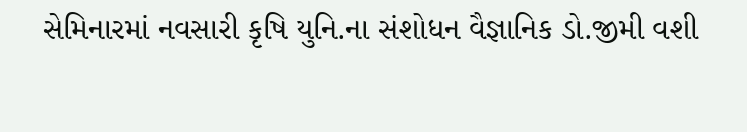સેમિનારમાં નવસારી કૃષિ યુનિ.ના સંશોધન વૈજ્ઞાનિક ડો.જીમી વશી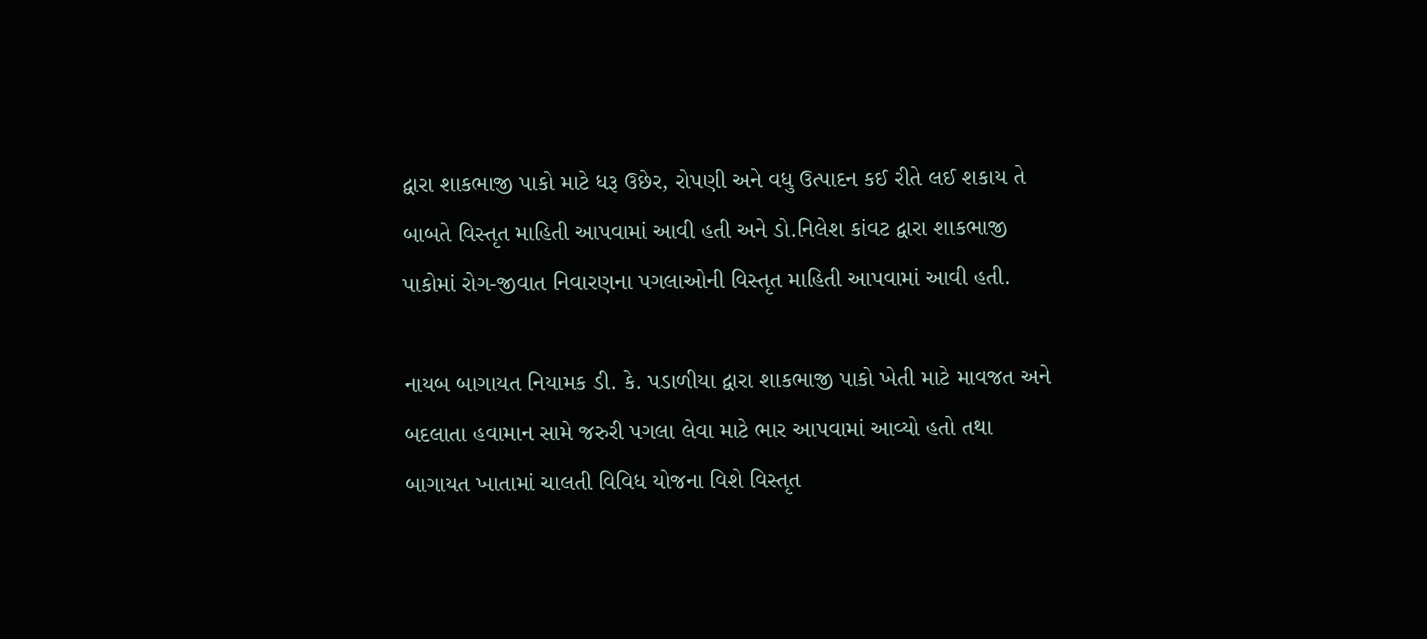દ્વારા શાકભાજી પાકો માટે ધરૂ ઉછેર, રોપણી અને વધુ ઉત્પાદન કઈ રીતે લઈ શકાય તે બાબતે વિસ્તૃત માહિતી આપવામાં આવી હતી અને ડો.નિલેશ કાંવટ દ્વારા શાકભાજી પાકોમાં રોગ-જીવાત નિવારણના પગલાઓની વિસ્તૃત માહિતી આપવામાં આવી હતી.

નાયબ બાગાયત નિયામક ડી. કે. પડાળીયા દ્વારા શાકભાજી પાકો ખેતી માટે માવજત અને બદલાતા હવામાન સામે જરુરી પગલા લેવા માટે ભાર આપવામાં આવ્યો હતો તથા બાગાયત ખાતામાં ચાલતી વિવિધ યોજના વિશે વિસ્તૃત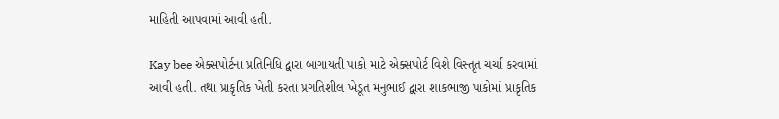માહિતી આપવામાં આવી હતી.

Kay bee એક્સપોર્ટના પ્રતિનિધિ દ્વારા બાગાયતી પાકો માટે એક્સપોર્ટ વિશે વિસ્તૃત ચર્ચા કરવામાં આવી હતી. તથા પ્રાકૃતિક ખેતી કરતા પ્રગતિશીલ ખેડૂત મનુભાઈ દ્વારા શાકભાજી પાકોમાં પ્રાકૃતિક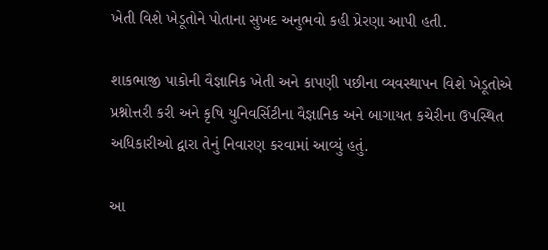ખેતી વિશે ખેડૂતોને પોતાના સુખદ અનુભવો કહી પ્રેરણા આપી હતી.

શાકભાજી પાકોની વૈજ્ઞાનિક ખેતી અને કાપણી પછીના વ્યવસ્થાપન વિશે ખેડૂતોએ પ્રશ્નોત્તરી કરી અને કૃષિ યુનિવર્સિટીના વૈજ્ઞાનિક અને બાગાયત કચેરીના ઉપસ્થિત અધિકારીઓ દ્વારા તેનું નિવારણ કરવામાં આવ્યું હતું.

આ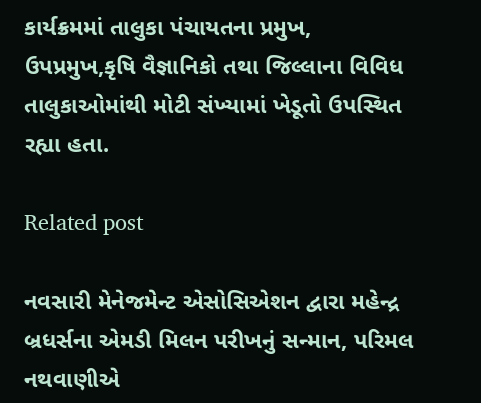કાર્યક્રમમાં તાલુકા પંચાયતના પ્રમુખ, ઉપપ્રમુખ,કૃષિ વૈજ્ઞાનિકો તથા જિલ્લાના વિવિધ તાલુકાઓમાંથી મોટી સંખ્યામાં ખેડૂતો ઉપસ્થિત રહ્યા હતા.

Related post

નવસારી મેનેજમેન્ટ એસોસિએશન દ્વારા મહેન્દ્ર બ્રધર્સના એમડી મિલન પરીખનું સન્માન, પરિમલ નથવાણીએ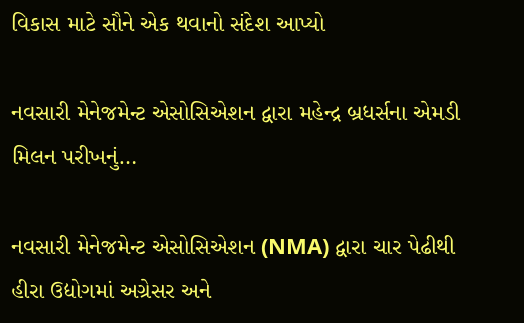વિકાસ માટે સૌને એક થવાનો સંદેશ આપ્યો

નવસારી મેનેજમેન્ટ એસોસિએશન દ્વારા મહેન્દ્ર બ્રધર્સના એમડી મિલન પરીખનું…

નવસારી મેનેજમેન્ટ એસોસિએશન (NMA) દ્વારા ચાર પેઢીથી હીરા ઉદ્યોગમાં અગ્રેસર અને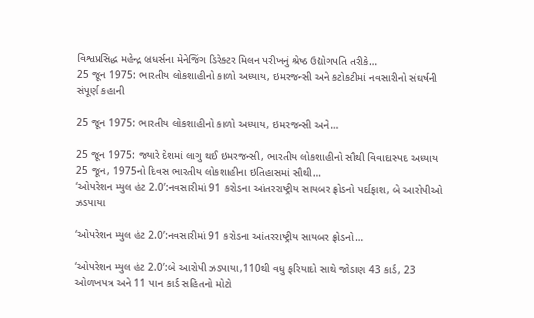વિશ્વપ્રસિદ્ધ મહેન્દ્ર બ્રધર્સના મેનેજિંગ ડિરેક્ટર મિલન પરીખનું શ્રેષ્ઠ ઉદ્યોગપતિ તરીકે…
25 જૂન 1975: ભારતીય લોકશાહીનો કાળો અધ્યાય, ઇમરજન્સી અને કટોકટીમાં નવસારીનો સંઘર્ષની સંપૂર્ણ કહાની

25 જૂન 1975: ભારતીય લોકશાહીનો કાળો અધ્યાય, ઇમરજન્સી અને…

25 જૂન 1975: જ્યારે દેશમાં લાગુ થઈ ઇમરજન્સી, ભારતીય લોકશાહીનો સૌથી વિવાદાસ્પદ અધ્યાય 25 જૂન, 1975નો દિવસ ભારતીય લોકશાહીના ઇતિહાસમાં સૌથી…
‘ઓપરેશન મ્યુલ હંટ 2.0’:નવસારીમાં 91 કરોડના આંતરરાષ્ટ્રીય સાયબર ફ્રોડનો પર્દાફાશ, બે આરોપીઓ ઝડપાયા

‘ઓપરેશન મ્યુલ હંટ 2.0’:નવસારીમાં 91 કરોડના આંતરરાષ્ટ્રીય સાયબર ફ્રોડનો…

‘ઓપરેશન મ્યુલ હંટ 2.0’:બે આરોપી ઝડપાયા,110થી વધુ ફરિયાદો સાથે જોડાણ 43 કાર્ડ, 23 ઓળખપત્ર અને 11 પાન કાર્ડ સહિતનો મોટો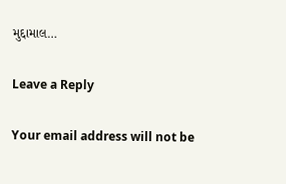મુદ્દામાલ…

Leave a Reply

Your email address will not be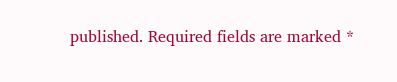published. Required fields are marked *